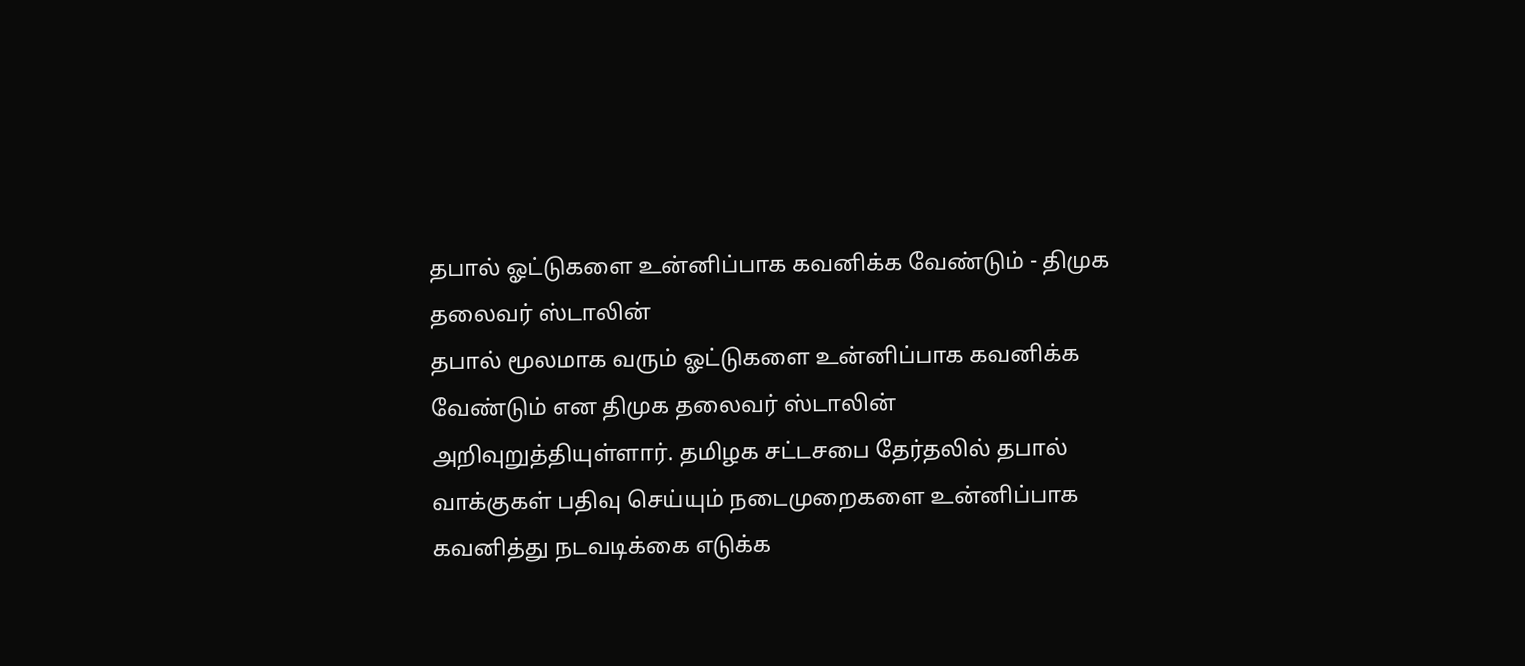தபால் ஓட்டுகளை உன்னிப்பாக கவனிக்க வேண்டும் - திமுக தலைவர் ஸ்டாலின்
தபால் மூலமாக வரும் ஓட்டுகளை உன்னிப்பாக கவனிக்க வேண்டும் என திமுக தலைவர் ஸ்டாலின் அறிவுறுத்தியுள்ளார். தமிழக சட்டசபை தேர்தலில் தபால் வாக்குகள் பதிவு செய்யும் நடைமுறைகளை உன்னிப்பாக கவனித்து நடவடிக்கை எடுக்க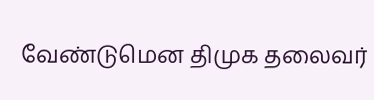வேண்டுமென திமுக தலைவர்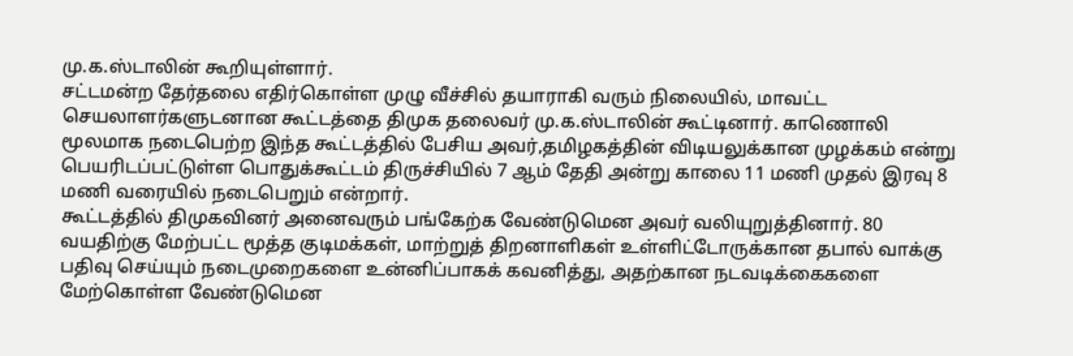மு.க.ஸ்டாலின் கூறியுள்ளார்.
சட்டமன்ற தேர்தலை எதிர்கொள்ள முழு வீச்சில் தயாராகி வரும் நிலையில், மாவட்ட செயலாளர்களுடனான கூட்டத்தை திமுக தலைவர் மு.க.ஸ்டாலின் கூட்டினார். காணொலி மூலமாக நடைபெற்ற இந்த கூட்டத்தில் பேசிய அவர்,தமிழகத்தின் விடியலுக்கான முழக்கம் என்று பெயரிடப்பட்டுள்ள பொதுக்கூட்டம் திருச்சியில் 7 ஆம் தேதி அன்று காலை 11 மணி முதல் இரவு 8 மணி வரையில் நடைபெறும் என்றார்.
கூட்டத்தில் திமுகவினர் அனைவரும் பங்கேற்க வேண்டுமென அவர் வலியுறுத்தினார். 80 வயதிற்கு மேற்பட்ட மூத்த குடிமக்கள், மாற்றுத் திறனாளிகள் உள்ளிட்டோருக்கான தபால் வாக்கு பதிவு செய்யும் நடைமுறைகளை உன்னிப்பாகக் கவனித்து, அதற்கான நடவடிக்கைகளை மேற்கொள்ள வேண்டுமென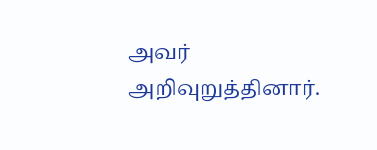அவர் அறிவுறுத்தினார்.